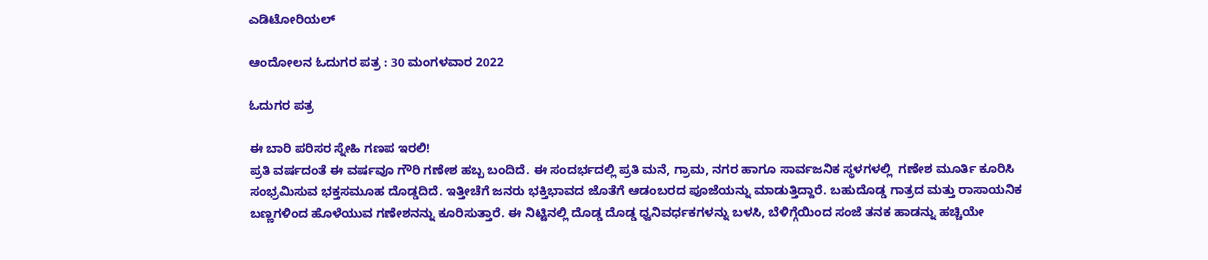ಎಡಿಟೋರಿಯಲ್

ಆಂದೋಲನ ಓದುಗರ ಪತ್ರ : 30 ಮಂಗಳವಾರ 2022

ಓದುಗರ ಪತ್ರ

ಈ ಬಾರಿ ಪರಿಸರ ಸ್ನೇಹಿ ಗಣಪ ಇರಲಿ!
ಪ್ರತಿ ವರ್ಷದಂತೆ ಈ ವರ್ಷವೂ ಗೌರಿ ಗಣೇಶ ಹಬ್ಬ ಬಂದಿದೆ. ಈ ಸಂದರ್ಭದಲ್ಲಿ ಪ್ರತಿ ಮನೆ, ಗ್ರಾಮ, ನಗರ ಹಾಗೂ ಸಾರ್ವಜನಿಕ ಸ್ಥಳಗಳಲ್ಲಿ  ಗಣೇಶ ಮೂರ್ತಿ ಕೂರಿಸಿ ಸಂಭ್ರಮಿಸುವ ಭಕ್ತಸಮೂಹ ದೊಡ್ಡದಿದೆ. ಇತ್ತೀಚೆಗೆ ಜನರು ಭಕ್ತಿಭಾವದ ಜೊತೆಗೆ ಆಡಂಬರದ ಪೂಜೆಯನ್ನು ಮಾಡುತ್ತಿದ್ದಾರೆ. ಬಹುದೊಡ್ಡ ಗಾತ್ರದ ಮತ್ತು ರಾಸಾಯನಿಕ ಬಣ್ಣಗಳಿಂದ ಹೊಳೆಯುವ ಗಣೇಶನನ್ನು ಕೂರಿಸುತ್ತಾರೆ. ಈ ನಿಟ್ಟಿನಲ್ಲಿ ದೊಡ್ಡ ದೊಡ್ಡ ಧ್ವನಿವರ್ಧಕಗಳನ್ನು ಬಳಸಿ, ಬೆಳಿಗ್ಗೆಯಿಂದ ಸಂಜೆ ತನಕ ಹಾಡನ್ನು ಹಚ್ಚಿಯೇ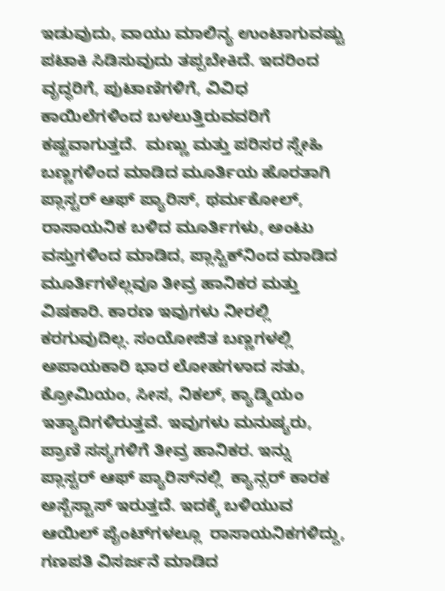ಇಡುವುದು, ವಾಯು ಮಾಲಿನ್ಯ ಉಂಟಾಗುವಷ್ಟು ಪಟಾಕಿ ಸಿಡಿಸುವುದು ತಪ್ಪಬೇಕಿದೆ. ಇದರಿಂದ  ವೃದ್ಧರಿಗೆ, ಪುಟಾಣಿಗಳಿಗೆ, ವಿವಿಧ ಕಾಯಿಲೆಗಳಿಂದ ಬಳಲುತ್ತಿರುವವರಿಗೆ ಕಷ್ಟವಾಗುತ್ತದೆ.  ಮಣ್ಣು ಮತ್ತು ಪರಿಸರ ಸ್ನೇಹಿ  ಬಣ್ಣಗಳಿಂದ ಮಾಡಿದ ಮೂರ್ತಿಯ ಹೊರತಾಗಿ ಪ್ಲಾಸ್ಟರ್ ಆಫ್ ಪ್ಯಾರಿಸ್, ಥರ್ಮಕೋಲ್, ರಾಸಾಯನಿಕ ಬಳಿದ ಮೂರ್ತಿಗಳು, ಅಂಟು ವಸ್ತುಗಳಿಂದ ಮಾಡಿದ, ಪ್ಲಾಸ್ಟಿಕ್‌ನಿಂದ ಮಾಡಿದ ಮೂರ್ತಿಗಳೆಲ್ಲವೂ ತೀವ್ರ ಹಾನಿಕರ ಮತ್ತು ವಿಷಕಾರಿ. ಕಾರಣ ಇವುಗಳು ನೀರಲ್ಲಿ ಕರಗುವುದಿಲ್ಲ. ಸಂಯೋಜಿತ ಬಣ್ಣಗಳಲ್ಲಿ ಅಪಾಯಕಾರಿ ಭಾರ ಲೋಹಗಳಾದ ಸತು, ಕ್ರೋಮಿಯಂ, ಸೀಸ, ನಿಕಲ್, ಕ್ಯಾಡ್ಮಿಯಂ  ಇತ್ಯಾದಿಗಳಿರುತ್ತವೆ. ಇವುಗಳು ಮನುಷ್ಯರು, ಪ್ರಾಣಿ ಸಸ್ಯಗಳಿಗೆ ತೀವ್ರ ಹಾನಿಕರ. ಇನ್ನು ಪ್ಲಾಸ್ಟರ್ ಆಫ್ ಪ್ಯಾರಿಸ್‌ನಲ್ಲಿ  ಕ್ಯಾನ್ಸರ್ ಕಾರಕ ಅಸ್ಬೆಸ್ಟಾಸ್ ಇರುತ್ತದೆ. ಇದಕ್ಕೆ ಬಳಿಯುವ ಆಯಿಲ್ ಪೈಂಟ್‌ಗಳಲ್ಲೂ  ರಾಸಾಯನಿಕಗಳಿದ್ದು, ಗಣಪತಿ ವಿಸರ್ಜನೆ ಮಾಡಿದ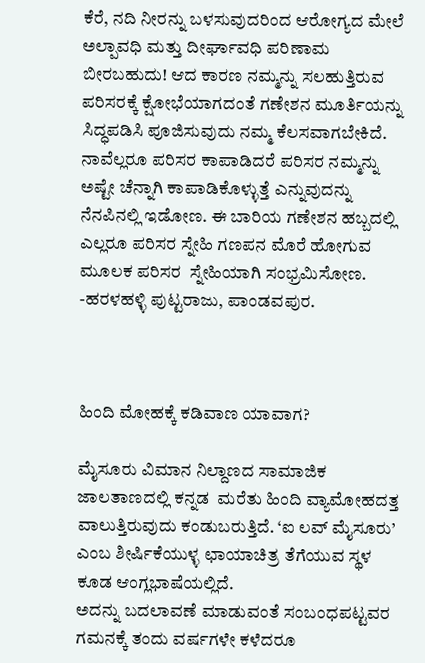ಕೆರೆ, ನದಿ ನೀರನ್ನು ಬಳಸುವುದರಿಂದ ಆರೋಗ್ಯದ ಮೇಲೆ ಅಲ್ಪಾವಧಿ ಮತ್ತು ದೀರ್ಘಾವಧಿ ಪರಿಣಾಮ ಬೀರಬಹುದು! ಆದ ಕಾರಣ ನಮ್ಮನ್ನು ಸಲಹುತ್ತಿರುವ ಪರಿಸರಕ್ಕೆ ಕ್ಷೋಭೆಯಾಗದಂತೆ ಗಣೇಶನ ಮೂರ್ತಿಯನ್ನು ಸಿದ್ಧಪಡಿಸಿ ಪೂಜಿಸುವುದು ನಮ್ಮ ಕೆಲಸವಾಗಬೇಕಿದೆ. ನಾವೆಲ್ಲರೂ ಪರಿಸರ ಕಾಪಾಡಿದರೆ ಪರಿಸರ ನಮ್ಮನ್ನು ಅಷ್ಟೇ ಚೆನ್ನಾಗಿ ಕಾಪಾಡಿಕೊಳ್ಳುತ್ತೆ ಎನ್ನುವುದನ್ನು ನೆನಪಿನಲ್ಲಿ ಇಡೋಣ. ಈ ಬಾರಿಯ ಗಣೇಶನ ಹಬ್ಬದಲ್ಲಿ ಎಲ್ಲರೂ ಪರಿಸರ ಸ್ನೇಹಿ ಗಣಪನ ಮೊರೆ ಹೋಗುವ ಮೂಲಕ ಪರಿಸರ  ಸ್ನೇಹಿಯಾಗಿ ಸಂಭ್ರಮಿಸೋಣ.
-ಹರಳಹಳ್ಳಿ ಪುಟ್ಟರಾಜು, ಪಾಂಡವಪುರ.



ಹಿಂದಿ ಮೋಹಕ್ಕೆ ಕಡಿವಾಣ ಯಾವಾಗ?

ಮೈಸೂರು ವಿಮಾನ ನಿಲ್ದಾಣದ ಸಾಮಾಜಿಕ ಜಾಲತಾಣದಲ್ಲಿ ಕನ್ನಡ  ಮರೆತು ಹಿಂದಿ ವ್ಯಾಮೋಹದತ್ತ ವಾಲುತ್ತಿರುವುದು ಕಂಡುಬರುತ್ತಿದೆ. ‘ಐ ಲವ್ ಮೈಸೂರು’ ಎಂಬ ಶೀರ್ಷಿಕೆಯುಳ್ಳ ಛಾಯಾಚಿತ್ರ ತೆಗೆಯುವ ಸ್ಥಳ ಕೂಡ ಆಂಗ್ಲಭಾಷೆಯಲ್ಲಿದೆ.
ಅದನ್ನು ಬದಲಾವಣೆ ಮಾಡುವಂತೆ ಸಂಬಂಧಪಟ್ಟವರ   ಗಮನಕ್ಕೆ ತಂದು ವರ್ಷಗಳೇ ಕಳೆದರೂ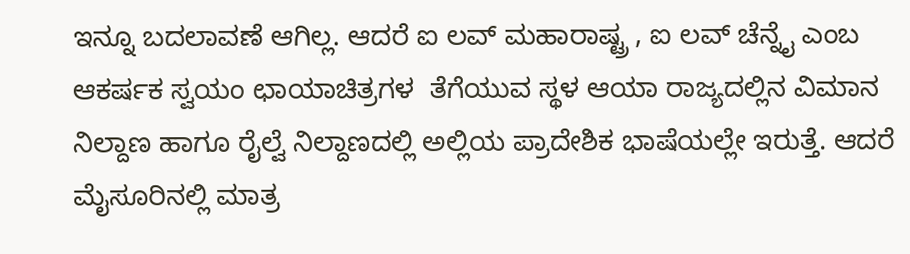ಇನ್ನೂ ಬದಲಾವಣೆ ಆಗಿಲ್ಲ. ಆದರೆ ಐ ಲವ್ ಮಹಾರಾಷ್ಟ್ರ , ಐ ಲವ್ ಚೆನ್ನೈ ಎಂಬ ಆಕರ್ಷಕ ಸ್ವಯಂ ಛಾಯಾಚಿತ್ರಗಳ  ತೆಗೆಯುವ ಸ್ಥಳ ಆಯಾ ರಾಜ್ಯದಲ್ಲಿನ ವಿಮಾನ ನಿಲ್ದಾಣ ಹಾಗೂ ರೈಲ್ವೆ ನಿಲ್ದಾಣದಲ್ಲಿ ಅಲ್ಲಿಯ ಪ್ರಾದೇಶಿಕ ಭಾಷೆಯಲ್ಲೇ ಇರುತ್ತೆ. ಆದರೆ ಮೈಸೂರಿನಲ್ಲಿ ಮಾತ್ರ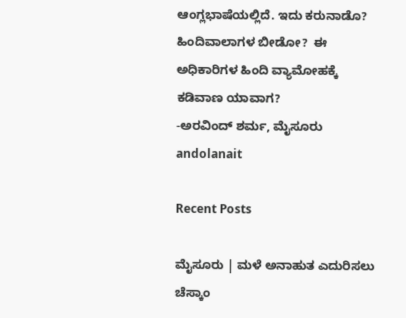ಆಂಗ್ಲಭಾಷೆಯಲ್ಲಿದೆ. ಇದು ಕರುನಾಡೊ? ಹಿಂದಿವಾಲಾಗಳ ಬೀಡೋ?  ಈ ಅಧಿಕಾರಿಗಳ ಹಿಂದಿ ವ್ಯಾಮೋಹಕ್ಕೆ ಕಡಿವಾಣ ಯಾವಾಗ?
-ಅರವಿಂದ್ ಶರ್ಮ, ಮೈಸೂರು
andolanait

Recent Posts

ಮೈಸೂರು | ಮಳೆ ಅನಾಹುತ ಎದುರಿಸಲು ಚೆಸ್ಕಾಂ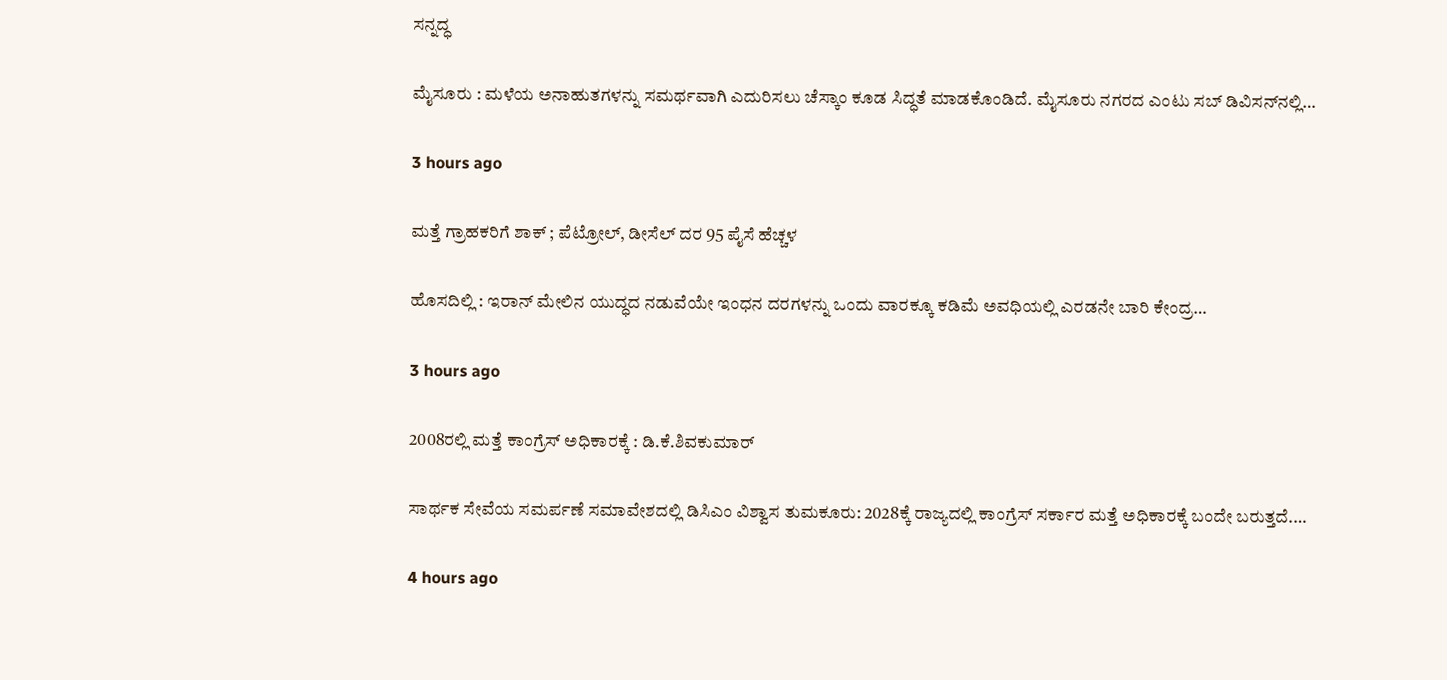ಸನ್ನದ್ಧ

ಮೈಸೂರು : ಮಳೆಯ ಅನಾಹುತಗಳನ್ನು ಸಮರ್ಥವಾಗಿ ಎದುರಿಸಲು ಚೆಸ್ಕಾಂ ಕೂಡ ಸಿದ್ಧತೆ ಮಾಡಕೊಂಡಿದೆ. ಮೈಸೂರು ನಗರದ ಎಂಟು ಸಬ್ ಡಿವಿಸನ್‌ನಲ್ಲಿ…

3 hours ago

ಮತ್ತೆ ಗ್ರಾಹಕರಿಗೆ ಶಾಕ್ ; ಪೆಟ್ರೋಲ್, ಡೀಸೆಲ್ ದರ 95 ಪೈಸೆ ಹೆಚ್ಚಳ

ಹೊಸದಿಲ್ಲಿ : ಇರಾನ್ ಮೇಲಿನ ಯುದ್ಧದ ನಡುವೆಯೇ ಇಂಧನ ದರಗಳನ್ನು ಒಂದು ವಾರಕ್ಕೂ ಕಡಿಮೆ ಅವಧಿಯಲ್ಲಿ ಎರಡನೇ ಬಾರಿ ಕೇಂದ್ರ…

3 hours ago

2008ರಲ್ಲಿ ಮತ್ತೆ ಕಾಂಗ್ರೆಸ್ ಅಧಿಕಾರಕ್ಕೆ : ಡಿ.ಕೆ.ಶಿವಕುಮಾರ್‌

ಸಾರ್ಥಕ ಸೇವೆಯ ಸಮರ್ಪಣೆ ಸಮಾವೇಶದಲ್ಲಿ ಡಿಸಿಎಂ ವಿಶ್ವಾಸ ತುಮಕೂರು: 2028ಕ್ಕೆ ರಾಜ್ಯದಲ್ಲಿ ಕಾಂಗ್ರೆಸ್ ಸರ್ಕಾರ ಮತ್ತೆ ಅಧಿಕಾರಕ್ಕೆ ಬಂದೇ ಬರುತ್ತದೆ.…

4 hours ago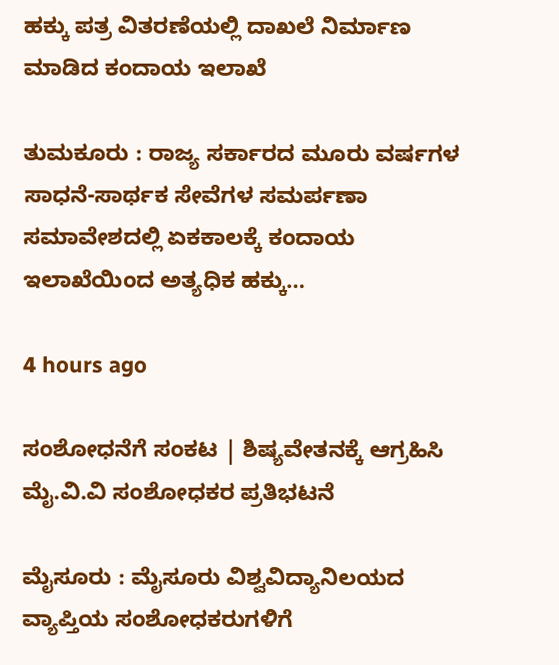ಹಕ್ಕು ಪತ್ರ ವಿತರಣೆಯಲ್ಲಿ ದಾಖಲೆ ನಿರ್ಮಾಣ ಮಾಡಿದ ಕಂದಾಯ ಇಲಾಖೆ

ತುಮಕೂರು : ರಾಜ್ಯ ಸರ್ಕಾರದ ಮೂರು ವರ್ಷಗಳ ಸಾಧನೆ-ಸಾರ್ಥಕ ಸೇವೆಗಳ ಸಮರ್ಪಣಾ ಸಮಾವೇಶದಲ್ಲಿ ಏಕಕಾಲಕ್ಕೆ ಕಂದಾಯ ಇಲಾಖೆಯಿಂದ ಅತ್ಯಧಿಕ ಹಕ್ಕು…

4 hours ago

ಸಂಶೋಧನೆಗೆ ಸಂಕಟ | ಶಿಷ್ಯವೇತನಕ್ಕೆ ಆಗ್ರಹಿಸಿ ಮೈ.ವಿ.ವಿ ಸಂಶೋಧಕರ ಪ್ರತಿಭಟನೆ

ಮೈಸೂರು : ಮೈಸೂರು ವಿಶ್ವವಿದ್ಯಾನಿಲಯದ ವ್ಯಾಪ್ತಿಯ ಸಂಶೋಧಕರುಗಳಿಗೆ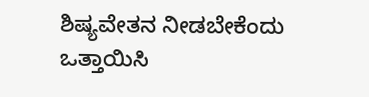ಶಿಷ್ಯವೇತನ ನೀಡಬೇಕೆಂದು ಒತ್ತಾಯಿಸಿ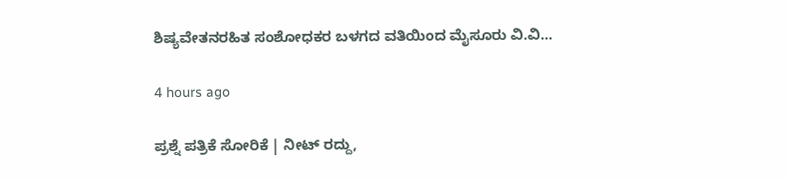ಶಿಷ್ಯವೇತನರಹಿತ ಸಂಶೋಧಕರ ಬಳಗದ ವತಿಯಿಂದ ಮೈಸೂರು ವಿ.ವಿ…

4 hours ago

ಪ್ರಶ್ನೆ ಪತ್ರಿಕೆ ಸೋರಿಕೆ | ನೀಟ್‌ ರದ್ದು,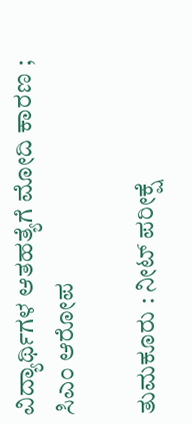ವಿದ್ಯಾರ್ಥಿಗಳ ಆತಹತ್ಯೆಗೆ ಮೋದಿ ಕಾರಣ ; ಸಿಎಂ ಆರೋಪ

ತುಮಕೂರು : ನೀಟ್ ಪರೀಕ್ಷೆ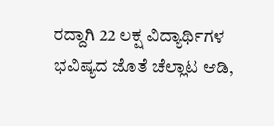ರದ್ದಾಗಿ 22 ಲಕ್ಷ ವಿದ್ಯಾರ್ಥಿಗಳ ಭವಿಷ್ಯದ ಜೊತೆ ಚೆಲ್ಲಾಟ ಆಡಿ,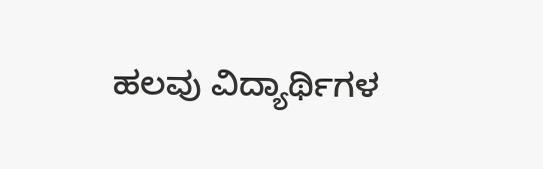ಹಲವು ವಿದ್ಯಾರ್ಥಿಗಳ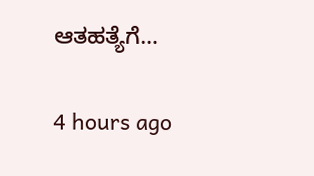ಆತಹತ್ಯೆಗೆ…

4 hours ago